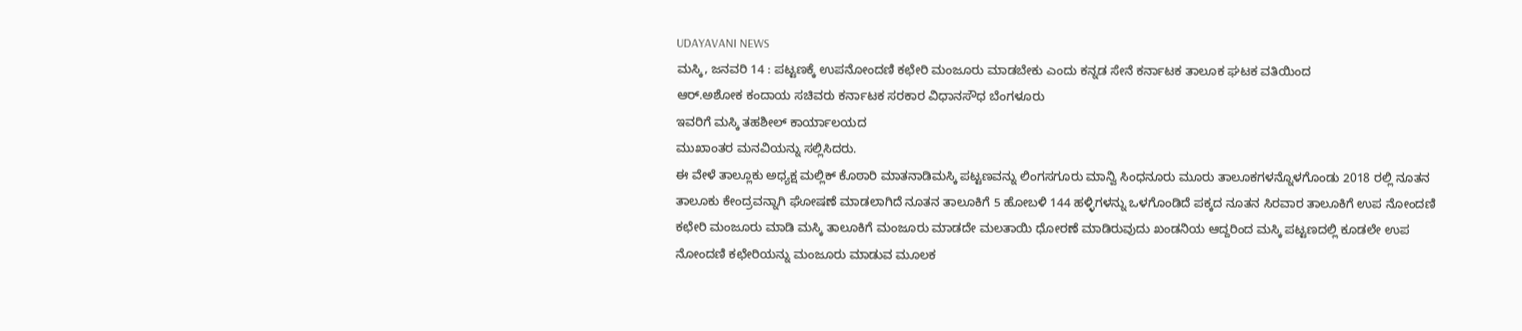UDAYAVANI NEWS
ಮಸ್ಕಿ, ಜನವರಿ 14 : ಪಟ್ಟಣಕ್ಕೆ ಉಪನೋಂದಣಿ ಕಛೇರಿ ಮಂಜೂರು ಮಾಡಬೇಕು ಎಂದು ಕನ್ನಡ ಸೇನೆ ಕರ್ನಾಟಕ ತಾಲೂಕ ಘಟಕ ವತಿಯಿಂದ
ಆರ್.ಅಶೋಕ ಕಂದಾಯ ಸಚಿವರು ಕರ್ನಾಟಕ ಸರಕಾರ ವಿಧಾನಸೌಧ ಬೆಂಗಳೂರು
ಇವರಿಗೆ ಮಸ್ಕಿ ತಹಶೀಲ್ ಕಾರ್ಯಾಲಯದ
ಮುಖಾಂತರ ಮನವಿಯನ್ನು ಸಲ್ಲಿಸಿದರು.
ಈ ವೇಳೆ ತಾಲ್ಲೂಕು ಅಧ್ಯಕ್ಷ ಮಲ್ಲಿಕ್ ಕೊಠಾರಿ ಮಾತನಾಡಿಮಸ್ಕಿ ಪಟ್ಟಣವನ್ನು ಲಿಂಗಸಗೂರು ಮಾನ್ವಿ ಸಿಂಧನೂರು ಮೂರು ತಾಲೂಕಗಳನ್ನೊಳಗೊಂಡು 2018 ರಲ್ಲಿ ನೂತನ ತಾಲೂಕು ಕೇಂದ್ರವನ್ನಾಗಿ ಘೋಷಣೆ ಮಾಡಲಾಗಿದೆ ನೂತನ ತಾಲೂಕಿಗೆ 5 ಹೋಬಳಿ 144 ಹಳ್ಳಿಗಳನ್ನು ಒಳಗೊಂಡಿದೆ ಪಕ್ಕದ ನೂತನ ಸಿರವಾರ ತಾಲೂಕಿಗೆ ಉಪ ನೋಂದಣಿ ಕಛೇರಿ ಮಂಜೂರು ಮಾಡಿ ಮಸ್ಕಿ ತಾಲೂಕಿಗೆ ಮಂಜೂರು ಮಾಡದೇ ಮಲತಾಯಿ ಧೋರಣೆ ಮಾಡಿರುವುದು ಖಂಡನಿಯ ಆದ್ದರಿಂದ ಮಸ್ಕಿ ಪಟ್ಟಣದಲ್ಲಿ ಕೂಡಲೇ ಉಪ ನೋಂದಣಿ ಕಛೇರಿಯನ್ನು ಮಂಜೂರು ಮಾಡುವ ಮೂಲಕ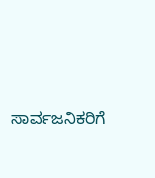ಸಾರ್ವಜನಿಕರಿಗೆ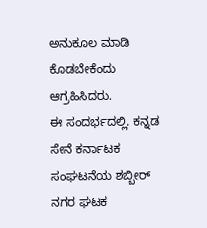ಅನುಕೂಲ ಮಾಡಿ ಕೊಡಬೇಕೆಂದು ಆಗ್ರಹಿಸಿದರು.
ಈ ಸಂದರ್ಭದಲ್ಲಿ. ಕನ್ನಡ ಸೇನೆ ಕರ್ನಾಟಕ ಸಂಘಟನೆಯ ಶಬ್ಬೀರ್ ನಗರ ಘಟಕ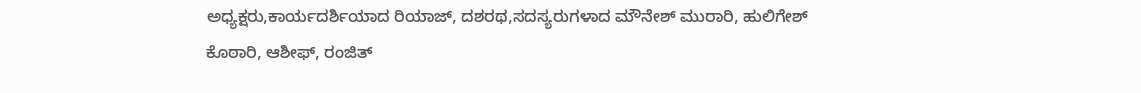ಅಧ್ಯಕ್ಷರು,ಕಾರ್ಯದರ್ಶಿಯಾದ ರಿಯಾಜ್, ದಶರಥ,ಸದಸ್ಯರುಗಳಾದ ಮೌನೇಶ್ ಮುರಾರಿ, ಹುಲಿಗೇಶ್ ಕೊಠಾರಿ, ಆಶೀಫ್, ರಂಜಿತ್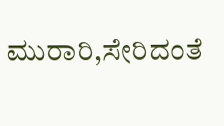ಮುರಾರಿ,ಸೇರಿದಂತೆ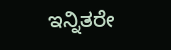ಇನ್ನಿತರೇ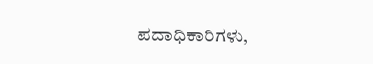ಪದಾಧಿಕಾರಿಗಳು,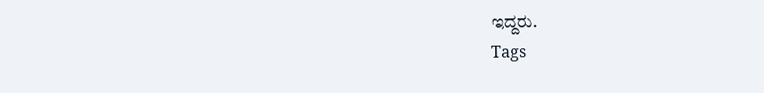ಇದ್ದರು.
Tags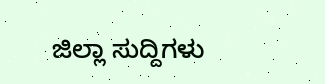ಜಿಲ್ಲಾ ಸುದ್ದಿಗಳು